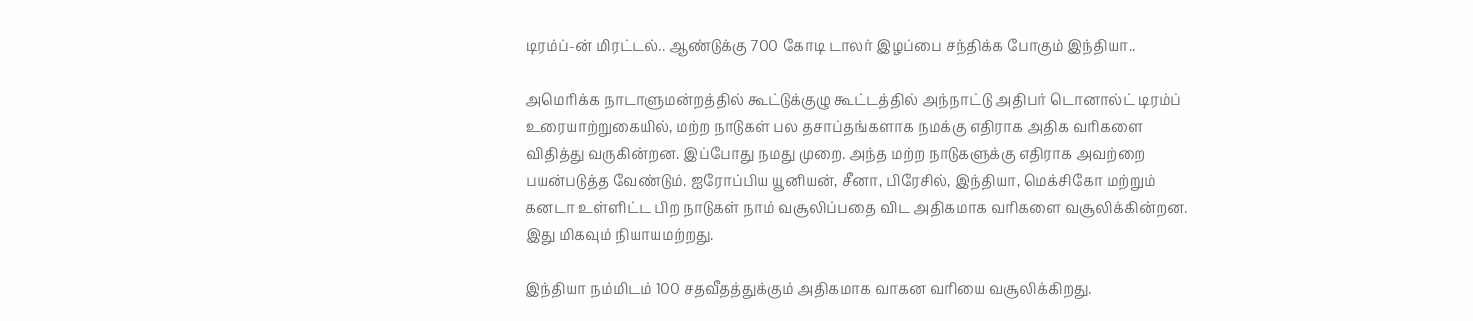டிரம்ப்-ன் மிரட்டல்.. ஆண்டுக்கு 700 கோடி டாலர் இழப்பை சந்திக்க போகும் இந்தியா..

அமெரிக்க நாடாளுமன்றத்தில் கூட்டுக்குழு கூட்டத்தில் அந்நாட்டு அதிபர் டொனால்ட் டிரம்ப் உரையாற்றுகையில், மற்ற நாடுகள் பல தசாப்தங்களாக நமக்கு எதிராக அதிக வரிகளை விதித்து வருகின்றன. இப்போது நமது முறை. அந்த மற்ற நாடுகளுக்கு எதிராக அவற்றை பயன்படுத்த வேண்டும். ஐரோப்பிய யூனியன், சீனா, பிரேசில், இந்தியா, மெக்சிகோ மற்றும் கனடா உள்ளிட்ட பிற நாடுகள் நாம் வசூலிப்பதை விட அதிகமாக வரிகளை வசூலிக்கின்றன. இது மிகவும் நியாயமற்றது.

இந்தியா நம்மிடம் 100 சதவீதத்துக்கும் அதிகமாக வாகன வரியை வசூலிக்கிறது.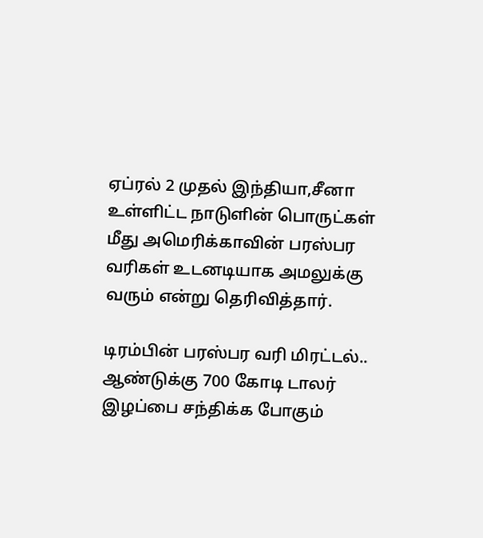ஏப்ரல் 2 முதல் இந்தியா,சீனா உள்ளிட்ட நாடுளின் பொருட்கள் மீது அமெரிக்காவின் பரஸ்பர வரிகள் உடனடியாக அமலுக்கு வரும் என்று தெரிவித்தார்.

டிரம்பின் பரஸ்பர வரி மிரட்டல்..   ஆண்டுக்கு 700 கோடி டாலர் இழப்பை சந்திக்க போகும்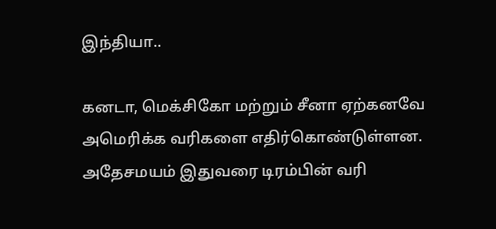இந்தியா..

கனடா, மெக்சிகோ மற்றும் சீனா ஏற்கனவே அமெரிக்க வரிகளை எதிர்கொண்டுள்ளன. அதேசமயம் இதுவரை டிரம்பின் வரி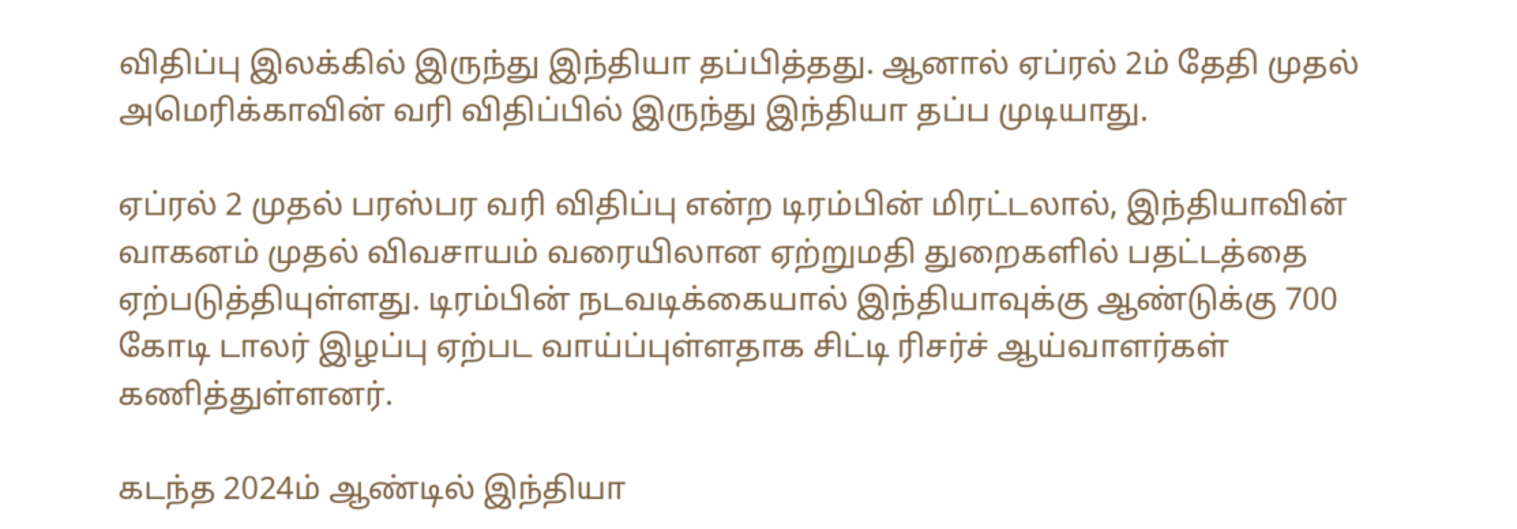விதிப்பு இலக்கில் இருந்து இந்தியா தப்பித்தது. ஆனால் ஏப்ரல் 2ம் தேதி முதல் அமெரிக்காவின் வரி விதிப்பில் இருந்து இந்தியா தப்ப முடியாது.

ஏப்ரல் 2 முதல் பரஸ்பர வரி விதிப்பு என்ற டிரம்பின் மிரட்டலால், இந்தியாவின் வாகனம் முதல் விவசாயம் வரையிலான ஏற்றுமதி துறைகளில் பதட்டத்தை ஏற்படுத்தியுள்ளது. டிரம்பின் நடவடிக்கையால் இந்தியாவுக்கு ஆண்டுக்கு 700 கோடி டாலர் இழப்பு ஏற்பட வாய்ப்புள்ளதாக சிட்டி ரிசர்ச் ஆய்வாளர்கள் கணித்துள்ளனர்.

கடந்த 2024ம் ஆண்டில் இந்தியா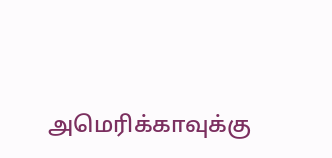அமெரிக்காவுக்கு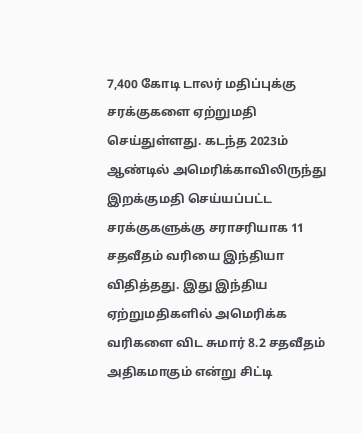7,400 கோடி டாலர் மதிப்புக்கு சரக்குகளை ஏற்றுமதி செய்துள்ளது. கடந்த 2023ம் ஆண்டில் அமெரிக்காவிலிருந்து இறக்குமதி செய்யப்பட்ட சரக்குகளுக்கு சராசரியாக 11 சதவீதம் வரியை இந்தியா விதித்தது. இது இந்திய ஏற்றுமதிகளில் அமெரிக்க வரிகளை விட சுமார் 8.2 சதவீதம் அதிகமாகும் என்று சிட்டி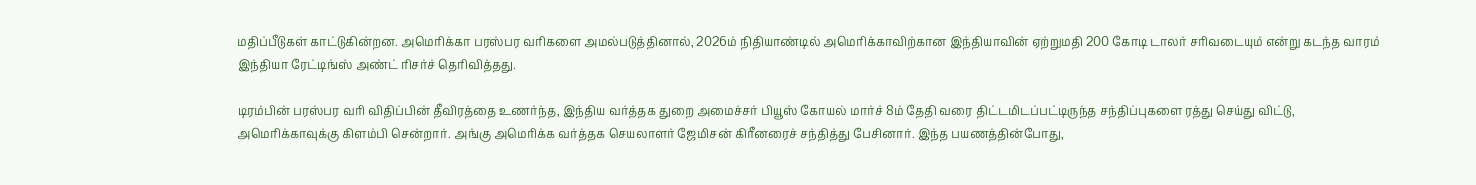மதிப்பீடுகள் காட்டுகின்றன. அமெரிக்கா பரஸ்பர வரிகளை அமல்படுத்தினால், 2026ம் நிதியாண்டில் அமெரிக்காவிற்கான இந்தியாவின் ஏற்றுமதி 200 கோடி டாலர் சரிவடையும் என்று கடந்த வாரம் இந்தியா ரேட்டிங்ஸ் அண்ட் ரிசர்ச் தெரிவித்தது.

டிரம்பின் பரஸ்பர வரி விதிப்பின் தீவிரத்தை உணர்ந்த, இந்திய வர்த்தக துறை அமைச்சர் பியூஸ் கோயல் மார்ச் 8ம் தேதி வரை திட்டமிடப்பட்டிருந்த சந்திப்புகளை ரத்து செய்து விட்டு, அமெரிக்காவுக்கு கிளம்பி சென்றார். அங்கு அமெரிக்க வர்த்தக செயலாளர் ஜேமிசன் கிரீனரைச் சந்தித்து பேசினார். இந்த பயணத்தின்போது,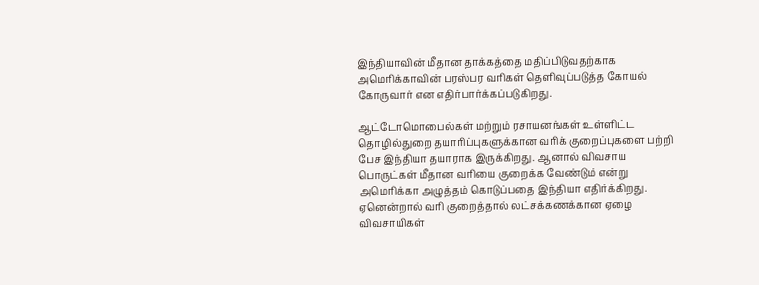இந்தியாவின் மீதான தாக்கத்தை மதிப்பிடுவதற்காக அமெரிக்காவின் பரஸ்பர வரிகள் தெளிவுப்படுத்த கோயல் கோருவார் என எதிர்பார்க்கப்படுகிறது.

ஆட்டோமொபைல்கள் மற்றும் ரசாயனங்கள் உள்ளிட்ட தொழில்துறை தயாரிப்புகளுக்கான வரிக் குறைப்புகளை பற்றி பேச இந்தியா தயாராக இருக்கிறது. ஆனால் விவசாய பொருட்கள் மீதான வரியை குறைக்க வேண்டும் என்று அமெரிக்கா அழுத்தம் கொடுப்பதை இந்தியா எதிர்க்கிறது. ஏனென்றால் வரி குறைத்தால் லட்சக்கணக்கான ஏழை விவசாயிகள்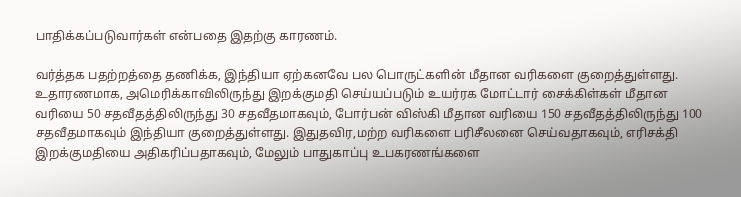பாதிக்கப்படுவார்கள் என்பதை இதற்கு காரணம்.

வர்த்தக பதற்றத்தை தணிக்க, இந்தியா ஏற்கனவே பல பொருட்களின் மீதான வரிகளை குறைத்துள்ளது. உதாரணமாக, அமெரிக்காவிலிருந்து இறக்குமதி செய்யப்படும் உயர்ரக மோட்டார் சைக்கிள்கள் மீதான வரியை 50 சதவீதத்திலிருந்து 30 சதவீதமாகவும், போர்பன் விஸ்கி மீதான வரியை 150 சதவீதத்திலிருந்து 100 சதவீதமாகவும் இந்தியா குறைத்துள்ளது. இதுதவிர,மற்ற வரிகளை பரிசீலனை செய்வதாகவும், எரிசக்தி இறக்குமதியை அதிகரிப்பதாகவும், மேலும் பாதுகாப்பு உபகரணங்களை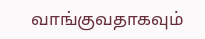வாங்குவதாகவும்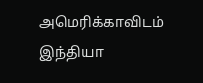அமெரிக்காவிடம் இந்தியா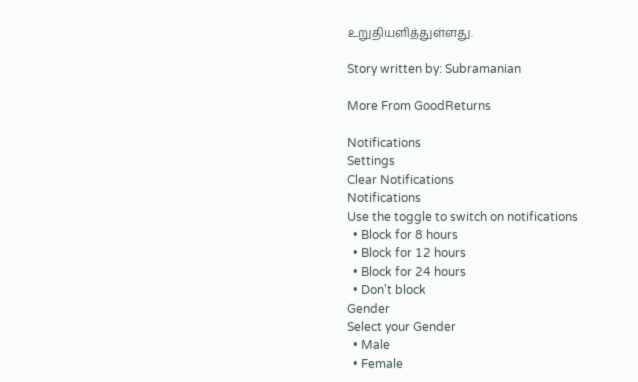உறுதியளித்துள்ளது.

Story written by: Subramanian

More From GoodReturns

Notifications
Settings
Clear Notifications
Notifications
Use the toggle to switch on notifications
  • Block for 8 hours
  • Block for 12 hours
  • Block for 24 hours
  • Don't block
Gender
Select your Gender
  • Male
  • Female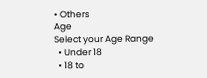• Others
Age
Select your Age Range
  • Under 18
  • 18 to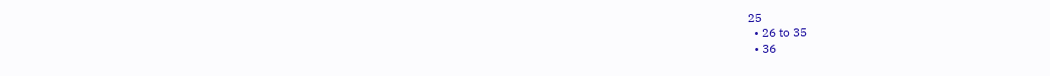25
  • 26 to 35
  • 36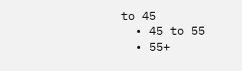to 45
  • 45 to 55
  • 55+